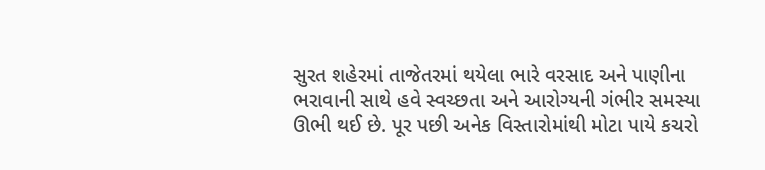સુરત શહેરમાં તાજેતરમાં થયેલા ભારે વરસાદ અને પાણીના ભરાવાની સાથે હવે સ્વચ્છતા અને આરોગ્યની ગંભીર સમસ્યા ઊભી થઈ છે. પૂર પછી અનેક વિસ્તારોમાંથી મોટા પાયે કચરો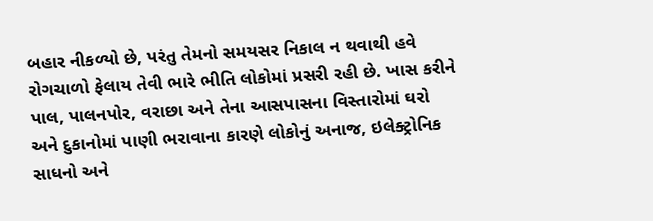બહાર નીકળ્યો છે, પરંતુ તેમનો સમયસર નિકાલ ન થવાથી હવે રોગચાળો ફેલાય તેવી ભારે ભીતિ લોકોમાં પ્રસરી રહી છે. ખાસ કરીને પાલ, પાલનપોર, વરાછા અને તેના આસપાસના વિસ્તારોમાં ઘરો અને દુકાનોમાં પાણી ભરાવાના કારણે લોકોનું અનાજ, ઇલેક્ટ્રોનિક સાધનો અને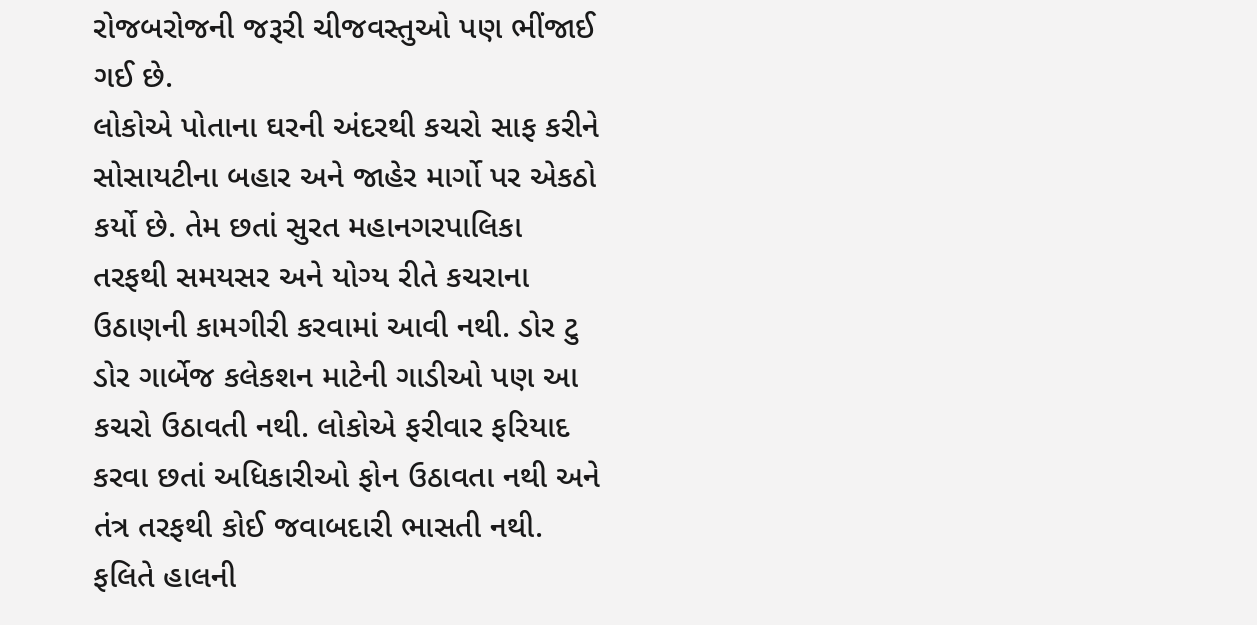રોજબરોજની જરૂરી ચીજવસ્તુઓ પણ ભીંજાઈ ગઈ છે.
લોકોએ પોતાના ઘરની અંદરથી કચરો સાફ કરીને સોસાયટીના બહાર અને જાહેર માર્ગો પર એકઠો કર્યો છે. તેમ છતાં સુરત મહાનગરપાલિકા તરફથી સમયસર અને યોગ્ય રીતે કચરાના ઉઠાણની કામગીરી કરવામાં આવી નથી. ડોર ટુ ડોર ગાર્બેજ કલેકશન માટેની ગાડીઓ પણ આ કચરો ઉઠાવતી નથી. લોકોએ ફરીવાર ફરિયાદ કરવા છતાં અધિકારીઓ ફોન ઉઠાવતા નથી અને તંત્ર તરફથી કોઈ જવાબદારી ભાસતી નથી.
ફલિતે હાલની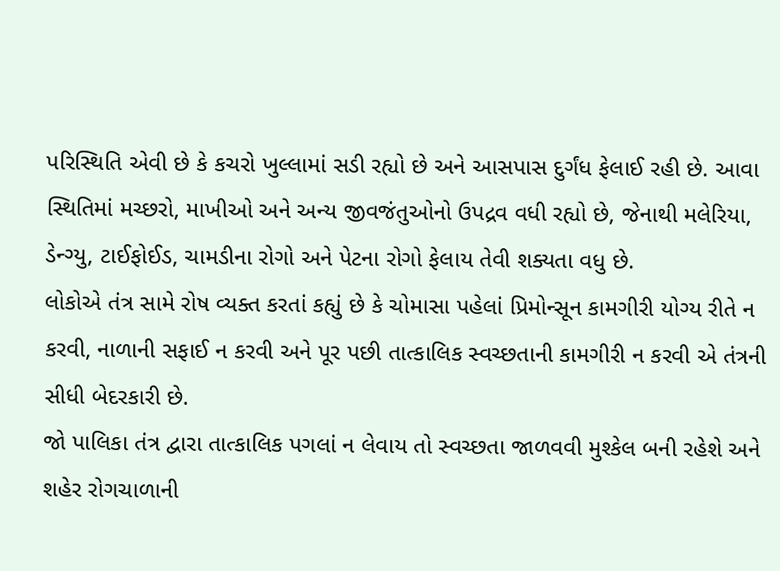પરિસ્થિતિ એવી છે કે કચરો ખુલ્લામાં સડી રહ્યો છે અને આસપાસ દુર્ગંધ ફેલાઈ રહી છે. આવા સ્થિતિમાં મચ્છરો, માખીઓ અને અન્ય જીવજંતુઓનો ઉપદ્રવ વધી રહ્યો છે, જેનાથી મલેરિયા, ડેન્ગ્યુ, ટાઈફોઈડ, ચામડીના રોગો અને પેટના રોગો ફેલાય તેવી શક્યતા વધુ છે.
લોકોએ તંત્ર સામે રોષ વ્યક્ત કરતાં કહ્યું છે કે ચોમાસા પહેલાં પ્રિમોન્સૂન કામગીરી યોગ્ય રીતે ન કરવી, નાળાની સફાઈ ન કરવી અને પૂર પછી તાત્કાલિક સ્વચ્છતાની કામગીરી ન કરવી એ તંત્રની સીધી બેદરકારી છે.
જો પાલિકા તંત્ર દ્વારા તાત્કાલિક પગલાં ન લેવાય તો સ્વચ્છતા જાળવવી મુશ્કેલ બની રહેશે અને શહેર રોગચાળાની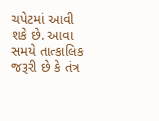ચપેટમાં આવી શકે છે. આવા સમયે તાત્કાલિક જરૂરી છે કે તંત્ર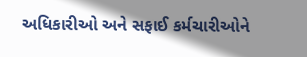અધિકારીઓ અને સફાઈ કર્મચારીઓને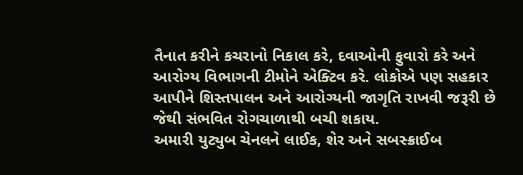તૈનાત કરીને કચરાનો નિકાલ કરે, દવાઓની ફુવારો કરે અને આરોગ્ય વિભાગની ટીમોને એક્ટિવ કરે. લોકોએ પણ સહકાર આપીને શિસ્તપાલન અને આરોગ્યની જાગૃતિ રાખવી જરૂરી છે જેથી સંભવિત રોગચાળાથી બચી શકાય.
અમારી યુટ્યુબ ચેનલને લાઈક, શેર અને સબસ્ક્રાઈબ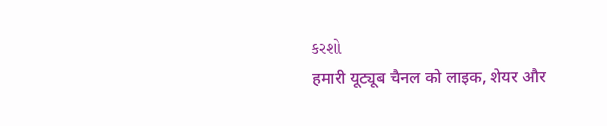કરશો
हमारी यूट्यूब चैनल को लाइक, शेयर और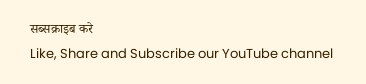सब्सक्राइब करे
Like, Share and Subscribe our YouTube channel